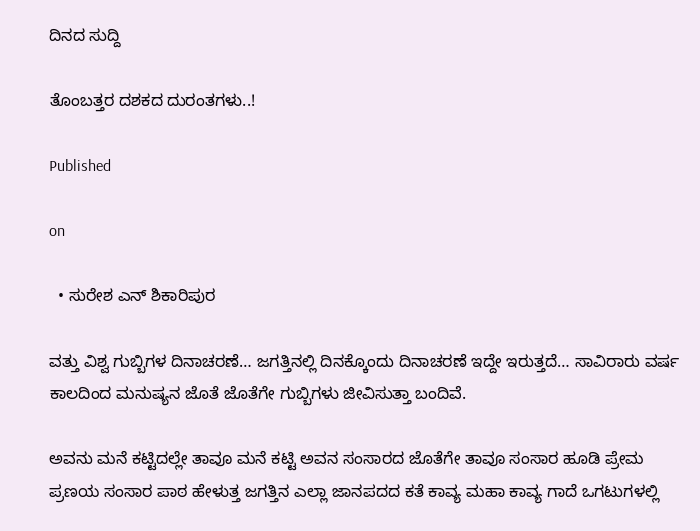ದಿನದ ಸುದ್ದಿ

ತೊಂಬತ್ತರ ದಶಕದ ದುರಂತಗಳು..!

Published

on

  • ಸುರೇಶ ಎನ್ ಶಿಕಾರಿಪುರ

ವತ್ತು ವಿಶ್ವ ಗುಬ್ಬಿಗಳ ದಿನಾಚರಣೆ… ಜಗತ್ತಿನಲ್ಲಿ ದಿನಕ್ಕೊಂದು ದಿನಾಚರಣೆ ಇದ್ದೇ ಇರುತ್ತದೆ… ಸಾವಿರಾರು ವರ್ಷ ಕಾಲದಿಂದ ಮನುಷ್ಯನ ಜೊತೆ ಜೊತೆಗೇ ಗುಬ್ಬಿಗಳು ಜೀವಿಸುತ್ತಾ ಬಂದಿವೆ.

ಅವನು‌ ಮನೆ ಕಟ್ಟಿದಲ್ಲೇ ತಾವೂ ಮನೆ ಕಟ್ಟಿ ಅವನ ಸಂಸಾರದ ಜೊತೆಗೇ ತಾವೂ ಸಂಸಾರ ಹೂಡಿ ಪ್ರೇಮ ಪ್ರಣಯ ಸಂಸಾರ ಪಾಠ ಹೇಳುತ್ತ ಜಗತ್ತಿನ ಎಲ್ಲಾ ಜಾನಪದದ ಕತೆ ಕಾವ್ಯ ಮಹಾ ಕಾವ್ಯ ಗಾದೆ ಒಗಟುಗಳಲ್ಲಿ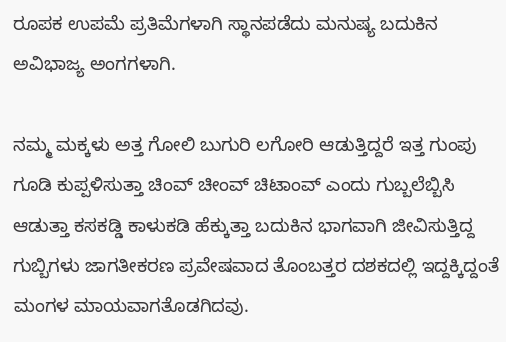ರೂಪಕ ಉಪಮೆ ಪ್ರತಿಮೆಗಳಾಗಿ ಸ್ಥಾನಪಡೆದು ಮನುಷ್ಯ ಬದುಕಿನ ಅವಿಭಾಜ್ಯ ಅಂಗಗಳಾಗಿ.

ನಮ್ಮ ಮಕ್ಕಳು ಅತ್ತ ಗೋಲಿ ಬುಗುರಿ ಲಗೋರಿ ಆಡುತ್ತಿದ್ದರೆ ಇತ್ತ ಗುಂಪು ಗೂಡಿ ಕುಪ್ಪಳಿಸುತ್ತಾ ಚಿಂವ್ ಚೀಂವ್ ಚಿಟಾಂವ್ ಎಂದು ಗುಬ್ಬಲೆಬ್ಬಿಸಿ ಆಡುತ್ತಾ ಕಸಕಡ್ಡಿ ಕಾಳುಕಡಿ ಹೆಕ್ಕುತ್ತಾ ಬದುಕಿನ ಭಾಗವಾಗಿ ಜೀವಿಸುತ್ತಿದ್ದ ಗುಬ್ಬಿಗಳು ಜಾಗತೀಕರಣ ಪ್ರವೇಷವಾದ ತೊಂಬತ್ತರ ದಶಕದಲ್ಲಿ ಇದ್ದಕ್ಕಿದ್ದಂತೆ ಮಂಗಳ ಮಾಯವಾಗತೊಡಗಿದವು.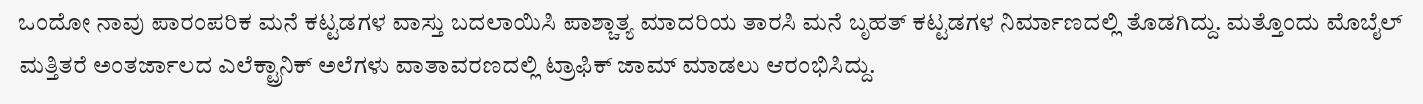ಒಂದೋ ನಾವು ಪಾರಂಪರಿಕ ಮನೆ ಕಟ್ಟಡಗಳ ವಾಸ್ತು ಬದಲಾಯಿಸಿ ಪಾಶ್ಚಾತ್ಯ ಮಾದರಿಯ ತಾರಸಿ ಮನೆ ಬೃಹತ್ ಕಟ್ಟಡಗಳ ನಿರ್ಮಾಣದಲ್ಲಿ ತೊಡಗಿದ್ದು. ಮತ್ತೊಂದು ಮೊಬೈಲ್ ಮತ್ತಿತರೆ ಅಂತರ್ಜಾಲದ ಎಲೆಕ್ಟ್ರಾನಿಕ್ ಅಲೆಗಳು ವಾತಾವರಣದಲ್ಲಿ ಟ್ರಾಫಿಕ್ ಜಾಮ್ ಮಾಡಲು ಆರಂಭಿಸಿದ್ದು.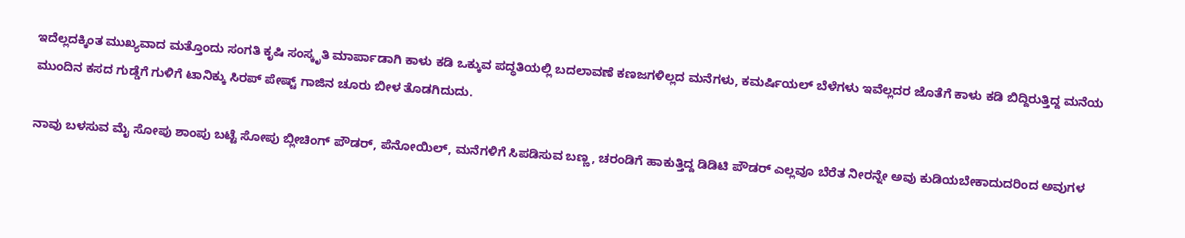ಇದೆಲ್ಲದಕ್ಕಿಂತ ಮುಖ್ಯವಾದ ಮತ್ತೊಂದು ಸಂಗತಿ ಕೃಷಿ ಸಂಸ್ಕೃತಿ ಮಾರ್ಪಾಡಾಗಿ ಕಾಳು ಕಡಿ ಒಕ್ಕುವ ಪದ್ಧತಿಯಲ್ಲಿ ಬದಲಾವಣೆ ಕಣಜಗಳಿಲ್ಲದ ಮನೆಗಳು, ಕಮರ್ಷಿಯಲ್ ಬೆಳೆಗಳು ಇವೆಲ್ಲದರ ಜೊತೆಗೆ ಕಾಳು ಕಡಿ ಬಿದ್ದಿರುತ್ತಿದ್ದ ಮನೆಯ ಮುಂದಿನ ಕಸದ ಗುಡ್ಡೆಗೆ ಗುಳಿಗೆ ಟಾನಿಕ್ಕು ಸಿರಪ್ ಪೇಷ್ಟ್ ಗಾಜಿ‌ನ ಚೂರು ಬೀಳ ತೊಡಗಿದುದು.

ನಾವು ಬಳಸುವ ಮೈ ಸೋಪು ಶಾಂಪು ಬಟ್ಟೆ ಸೋಪು ಬ್ಲೀಚಿಂಗ್ ಪೌಡರ್, ಪೆನೋಯಿಲ್, ಮನೆಗಳಿಗೆ ಸಿಪಡಿಸುವ ಬಣ್ಣ, ಚರಂಡಿಗೆ ಹಾಕುತ್ತಿದ್ದ ಡಿಡಿಟಿ ಪೌಡರ್ ಎಲ್ಲವೂ ಬೆರೆತ ನೀರನ್ನೇ ಅವು ಕುಡಿಯಬೇಕಾದುದರಿಂದ ಅವುಗಳ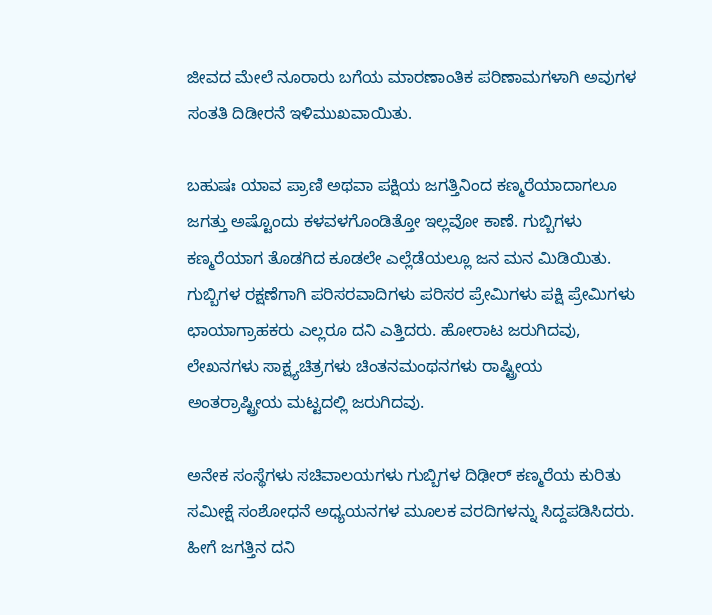ಜೀವದ ಮೇಲೆ ನೂರಾರು ಬಗೆಯ ಮಾರಣಾಂತಿಕ ಪರಿಣಾಮಗಳಾಗಿ ಅವುಗಳ ಸಂತತಿ ದಿಡೀರನೆ ಇಳಿಮುಖವಾಯಿತು.

ಬಹುಷಃ ಯಾವ ಪ್ರಾಣಿ ಅಥವಾ ಪಕ್ಷಿಯ ಜಗತ್ತಿನಿಂದ ಕಣ್ಮರೆಯಾದಾಗಲೂ ಜಗತ್ತು ಅಷ್ಟೊಂದು ಕಳವಳಗೊಂಡಿತ್ತೋ ಇಲ್ಲವೋ ಕಾಣೆ. ಗುಬ್ಬಿಗಳು ಕಣ್ಮರೆಯಾಗ ತೊಡಗಿದ ಕೂಡಲೇ ಎಲ್ಲೆಡೆಯಲ್ಲೂ ಜನ ಮನ ಮಿಡಿಯಿತು. ಗುಬ್ಬಿಗಳ ರಕ್ಷಣೆಗಾಗಿ ಪರಿಸರವಾದಿಗಳು ಪರಿಸರ ಪ್ರೇಮಿಗಳು ಪಕ್ಷಿ ಪ್ರೇಮಿಗಳು ಛಾಯಾಗ್ರಾಹಕರು ಎಲ್ಲರೂ ದನಿ ಎತ್ತಿದರು. ಹೋರಾಟ ಜರುಗಿದವು, ಲೇಖನಗಳು ಸಾಕ್ಷ್ಯಚಿತ್ರಗಳು ಚಿಂತನಮಂಥನಗಳು ರಾಷ್ಟ್ರೀಯ ಅಂತರ್ರಾಷ್ಟ್ರೀಯ ಮಟ್ಟದಲ್ಲಿ ಜರುಗಿದವು.

ಅನೇಕ ಸಂಸ್ಥೆಗಳು ಸಚಿವಾಲಯಗಳು ಗುಬ್ಬಿಗಳ ದಿಢೀರ್ ಕಣ್ಮರೆಯ ಕುರಿತು ಸಮೀಕ್ಷೆ ಸಂಶೋಧನೆ ಅಧ್ಯಯನಗಳ ಮೂಲಕ ವರದಿಗಳನ್ನು ಸಿದ್ದಪಡಿಸಿದರು. ಹೀಗೆ ಜಗತ್ತಿನ ದನಿ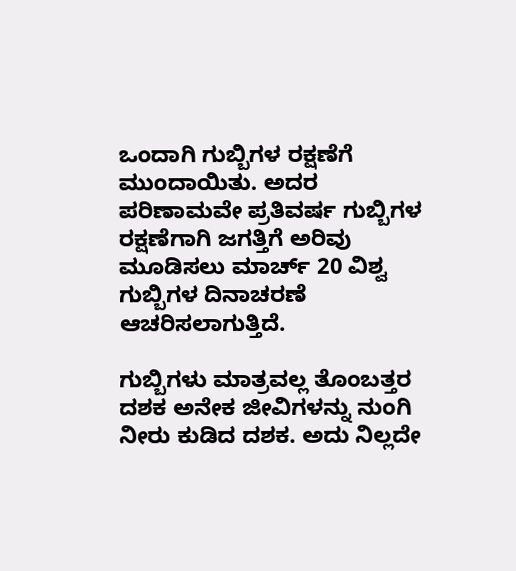ಒಂದಾಗಿ ಗುಬ್ಬಿಗಳ ರಕ್ಷಣೆಗೆ ಮುಂದಾಯಿತು. ಅದರ ಪರಿಣಾಮವೇ ಪ್ರತಿವರ್ಷ ಗುಬ್ಬಿಗಳ ರಕ್ಷಣೆಗಾಗಿ ಜಗತ್ತಿಗೆ ಅರಿವು ಮೂಡಿಸಲು ಮಾರ್ಚ್ 20 ವಿಶ್ವ ಗುಬ್ಬಿಗಳ ದಿನಾಚರಣೆ ಆಚರಿಸಲಾಗುತ್ತಿದೆ.

ಗುಬ್ಬಿಗಳು ಮಾತ್ರವಲ್ಲ ತೊಂಬತ್ತರ ದಶಕ ಅನೇಕ ಜೀವಿಗಳನ್ನು ನುಂಗಿ ನೀರು ಕುಡಿದ ದಶಕ. ಅದು ನಿಲ್ಲದೇ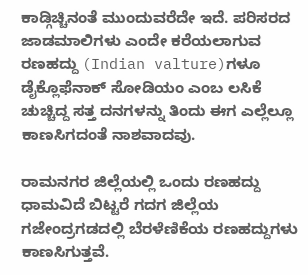ಕಾಡ್ಗಿಚ್ಚಿನಂತೆ ಮುಂದುವರೆದೇ ಇದೆ. ಪರಿಸರದ ಜಾಡಮಾಲಿಗಳು ಎಂದೇ ಕರೆಯಲಾಗುವ ರಣಹದ್ದು (Indian valture)ಗಳೂ ಡೈಕ್ಲೊಫೆನಾಕ್ ಸೋಡಿಯಂ ಎಂಬ ಲಸಿಕೆ ಚುಚ್ಚಿದ್ದ ಸತ್ತ ದನಗಳನ್ನು ತಿಂದು ಈಗ ಎಲ್ಲೆಲ್ಲೂ ಕಾಣಸಿಗದಂತೆ ನಾಶವಾದವು.

ರಾಮನಗರ ಜಿಲ್ಲೆಯಲ್ಲಿ ಒಂದು ರಣಹದ್ದು ಧಾಮವಿದೆ ಬಿಟ್ಟರೆ ಗದಗ ಜಿಲ್ಲೆಯ ಗಜೇಂದ್ರಗಡದಲ್ಲಿ ಬೆರಳೆಣಿಕೆಯ ರಣಹದ್ದುಗಳು ಕಾಣಸಿಗುತ್ತವೆ.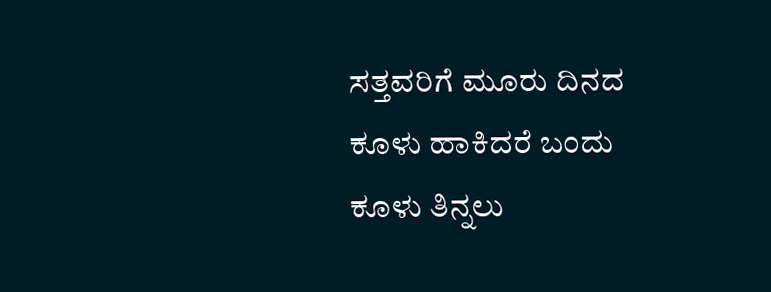ಸತ್ತವರಿಗೆ ಮೂರು ದಿನದ ಕೂಳು ಹಾಕಿದರೆ ಬಂದು ಕೂಳು ತಿನ್ನಲು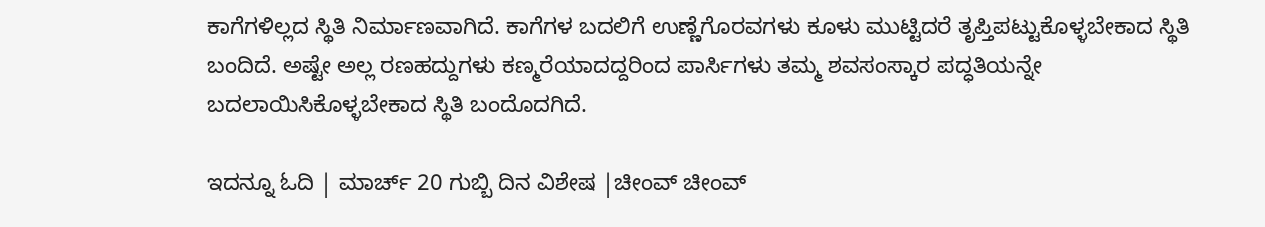ಕಾಗೆಗಳಿಲ್ಲದ ಸ್ಥಿತಿ ನಿರ್ಮಾಣವಾಗಿದೆ. ಕಾಗೆಗಳ ಬದಲಿಗೆ ಉಣ್ಣೆಗೊರವಗಳು ಕೂಳು ಮುಟ್ಟಿದರೆ ತೃಪ್ತಿಪಟ್ಟುಕೊಳ್ಳಬೇಕಾದ ಸ್ಥಿತಿ ಬಂದಿದೆ. ಅಷ್ಟೇ ಅಲ್ಲ ರಣಹದ್ದುಗಳು ಕಣ್ಮರೆಯಾದದ್ದರಿಂದ ಪಾರ್ಸಿಗಳು ತಮ್ಮ ಶವಸಂಸ್ಕಾರ ಪದ್ಧತಿಯನ್ನೇ ಬದಲಾಯಿಸಿಕೊಳ್ಳಬೇಕಾದ ಸ್ಥಿತಿ ಬಂದೊದಗಿದೆ.

ಇದನ್ನೂ ಓದಿ | ಮಾರ್ಚ್ 20 ಗುಬ್ಬಿ ದಿನ ವಿಶೇಷ |ಚೀಂವ್ ಚೀಂವ್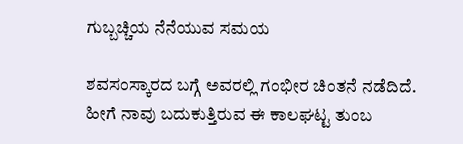ಗುಬ್ಬಚ್ಚಿಯ ನೆನೆಯುವ ಸಮಯ

ಶವಸಂಸ್ಕಾರದ ಬಗ್ಗೆ ಅವರಲ್ಲಿ ಗಂಭೀರ ಚಿಂತನೆ ನಡೆದಿದೆ. ಹೀಗೆ ನಾವು ಬದುಕುತ್ತಿರುವ ಈ ಕಾಲಘಟ್ಟ ತುಂಬ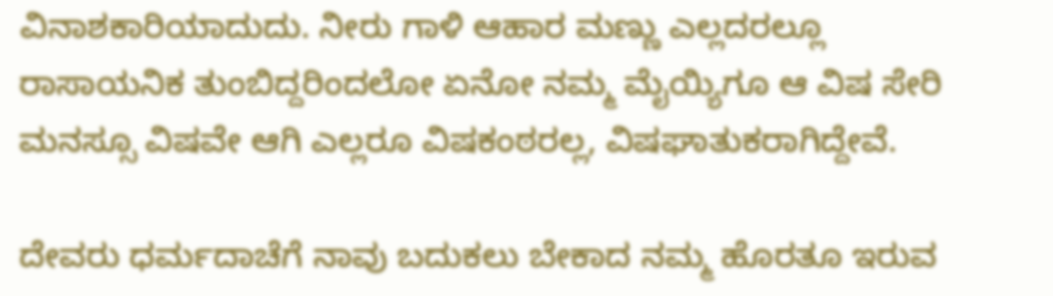ವಿನಾಶಕಾರಿಯಾದುದು. ನೀರು ಗಾಳಿ ಆಹಾರ ಮಣ್ಣು ಎಲ್ಲದರಲ್ಲೂ ರಾಸಾಯನಿಕ ತುಂಬಿದ್ದರಿಂದಲೋ ಏನೋ ನಮ್ಮ ಮೈಯ್ಯಿಗೂ ಆ ವಿಷ ಸೇರಿ ಮನಸ್ಸೂ ವಿಷವೇ ಆಗಿ ಎಲ್ಲರೂ ವಿಷಕಂಠರಲ್ಲ, ವಿಷಘಾತುಕರಾಗಿದ್ದೇವೆ.

ದೇವರು ಧರ್ಮದಾಚೆಗೆ ನಾವು ಬದುಕಲು ಬೇಕಾದ ನಮ್ಮ ಹೊರತೂ ಇರುವ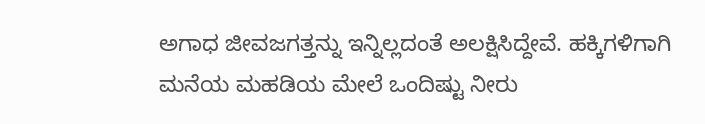ಅಗಾಧ ಜೀವಜಗತ್ತನ್ನು ಇನ್ನಿಲ್ಲದಂತೆ ಅಲಕ್ಷಿಸಿದ್ದೇವೆ. ಹಕ್ಕಿಗಳಿಗಾಗಿ ಮನೆಯ ಮಹಡಿಯ ಮೇಲೆ ಒಂದಿಷ್ಟು ನೀರು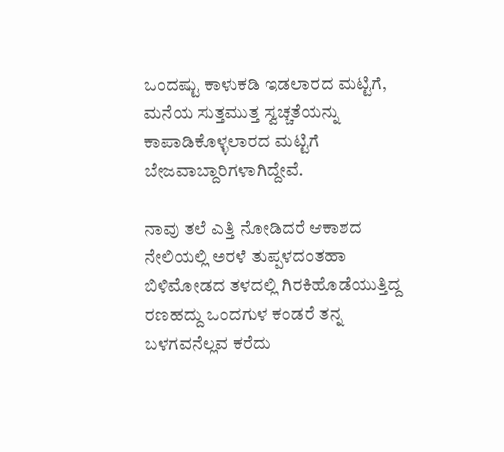ಒಂದಷ್ಟು ಕಾಳುಕಡಿ ಇಡಲಾರದ ಮಟ್ಟಿಗೆ, ಮನೆಯ ಸುತ್ತಮುತ್ತ ಸ್ವಚ್ಚತೆಯನ್ನು ಕಾಪಾಡಿಕೊಳ್ಳಲಾರದ ಮಟ್ಟಿಗೆ ಬೇಜವಾಬ್ದಾರಿಗಳಾಗಿದ್ದೇವೆ.

ನಾವು ತಲೆ ಎತ್ತಿ ನೋಡಿದರೆ ಆಕಾಶದ ನೇಲಿಯಲ್ಲಿ ಅರಳೆ ತುಪ್ಪಳದಂತಹಾ ಬಿಳಿಮೋಡದ ತಳದಲ್ಲಿ ಗಿರಕಿಹೊಡೆಯುತ್ತಿದ್ದ ರಣಹದ್ದು ಒಂದಗುಳ ಕಂಡರೆ ತನ್ನ ಬಳಗವನೆಲ್ಲವ ಕರೆದು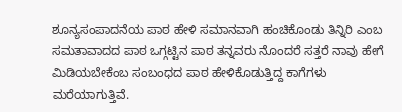ಶೂನ್ಯಸಂಪಾದನೆಯ ಪಾಠ ಹೇಳಿ ಸಮಾನವಾಗಿ ಹಂಚಿಕೊಂಡು ತಿನ್ನಿರಿ ಎಂಬ ಸಮತಾವಾದದ ಪಾಠ ಒಗ್ಗಟ್ಟಿ‌ನ ಪಾಠ ತನ್ನವರು ನೊಂದರೆ ಸತ್ತರೆ ನಾವು ಹೇಗೆ ಮಿಡಿಯಬೇಕೆಂಬ ಸಂಬಂಧದ ಪಾಠ ಹೇಳಿಕೊಡುತ್ತಿದ್ದ ಕಾಗೆಗಳು ಮರೆಯಾಗುತ್ತಿವೆ.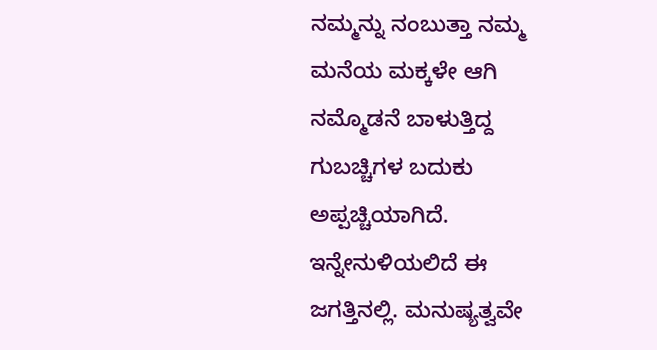ನಮ್ಮನ್ನು ನಂಬುತ್ತಾ ನಮ್ಮ ಮನೆಯ ಮಕ್ಕಳೇ ಆಗಿ ನಮ್ಮೊಡನೆ ಬಾಳುತ್ತಿದ್ದ ಗುಬಚ್ಚಿಗಳ ಬದುಕು ಅಪ್ಪಚ್ಚಿಯಾಗಿದೆ. ಇನ್ನೇನುಳಿಯಲಿದೆ ಈ ಜಗತ್ತಿನಲ್ಲಿ. ಮನುಷ್ಯತ್ವವೇ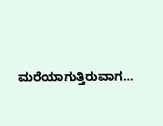ಮರೆಯಾಗುತ್ತಿರುವಾಗ…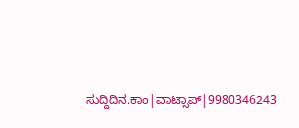ಸುದ್ದಿದಿನ.ಕಾಂ|ವಾಟ್ಸಾಪ್|9980346243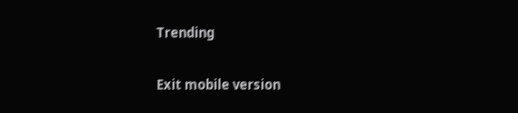Trending

Exit mobile version